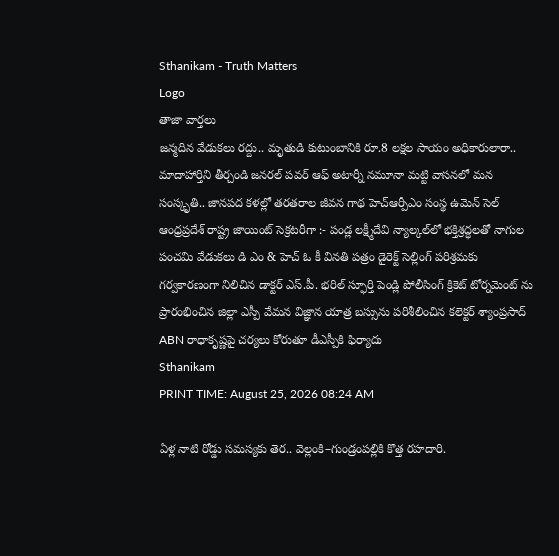Sthanikam - Truth Matters
Logo
తాజా వార్తలు
జన్మదిన వేడుకలు రద్దు.. మృతుడి కుటుంబానికి రూ.8 లక్షల సాయం అధికారులారా.. మాదాహార్తిని తీర్చండి జనరల్ పవర్ ఆఫ్ అటార్నీ నమూనా మట్టి వాసనలో మన సంస్కృతి.. జానపద కళల్లో తరతరాల జీవన గాథ హెచ్ఆర్పీఎం సంస్థ ఉమెన్ సెల్ ఆంధ్రప్రదేశ్ రాష్ట్ర జాయింట్ సెక్రటరీగా :- పండ్ల లక్ష్మీదేవి న్యాల్కల్‌లో భక్తిశ్రద్ధలతో నాగుల పంచమి వేడుకలు డి ఎం & హెచ్ ఓ కీ వినతి పత్రం డైరెక్ట్ సెల్లింగ్ పరిశ్రమకు గర్వకారణంగా నిలిచిన డాక్టర్ ఎస్.పీ. భరిల్ స్ఫూర్తి పెండ్లి పోలీసింగ్ క్రికెట్ టోర్నమెంట్ ను ప్రారంభించిన జిల్లా ఎస్పీ వేమన విజ్ఞాన యాత్ర బస్సును పరిశీలించిన కలెక్టర్ శ్యాంప్రసాద్ ABN రాధాకృష్ణపై చర్యలు కోరుతూ డీఎస్పీకి ఫిర్యాదు
Sthanikam
PRINT TIME: August 25, 2026 08:24 AM

ఏళ్ల నాటి రోడ్డు సమస్యకు తెర.. వెల్లంకి–గుండ్రంపల్లికి కొత్త రహదారి.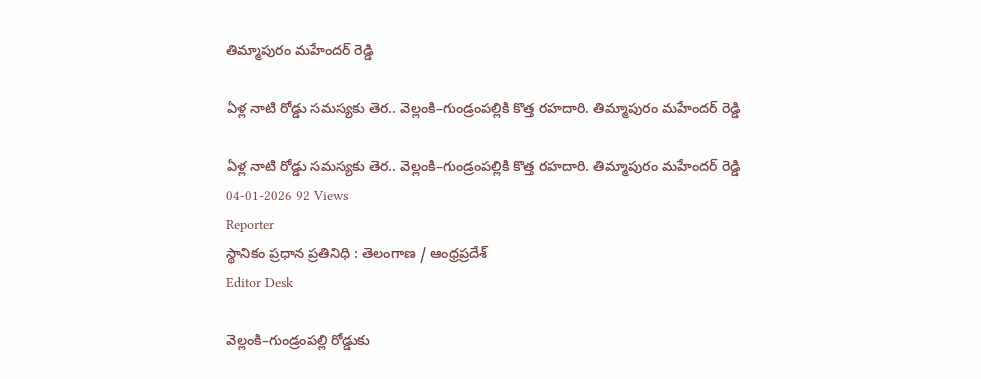తిమ్మాపురం మహేందర్ రెడ్డి

ఏళ్ల నాటి రోడ్డు సమస్యకు తెర.. వెల్లంకి–గుండ్రంపల్లికి కొత్త రహదారి. తిమ్మాపురం మహేందర్ రెడ్డి

ఏళ్ల నాటి రోడ్డు సమస్యకు తెర.. వెల్లంకి–గుండ్రంపల్లికి కొత్త రహదారి. తిమ్మాపురం మహేందర్ రెడ్డి
04-01-2026 92 Views
Reporter
స్థానికం ప్రధాన ప్రతినిధి : తెలంగాణ / ఆంధ్రప్రదేశ్
Editor Desk

వెల్లంకి–గుండ్రంపల్లి రోడ్డుకు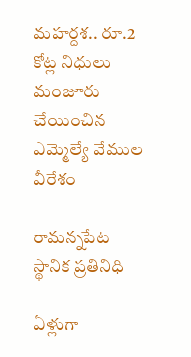మహర్దశ.. రూ.2 కోట్ల నిధులు మంజూరు చేయించిన ఎమ్మెల్యే వేముల వీరేశం

రామన్నపేట స్థానిక ప్రతినిధి

ఏళ్లుగా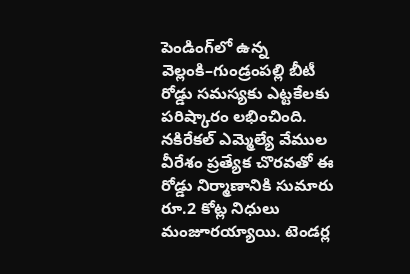పెండింగ్‌లో ఉన్న వెల్లంకి–గుండ్రంపల్లి బీటీ రోడ్డు సమస్యకు ఎట్టకేలకు పరిష్కారం లభించింది. నకిరేకల్ ఎమ్మెల్యే వేముల వీరేశం ప్రత్యేక చొరవతో ఈ రోడ్డు నిర్మాణానికి సుమారు రూ.2 కోట్ల నిధులు మంజూరయ్యాయి. టెండర్ల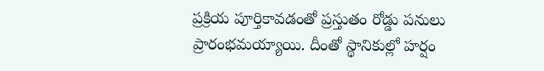ప్రక్రియ పూర్తికావడంతో ప్రస్తుతం రోడ్డు పనులు ప్రారంభమయ్యాయి. దీంతో స్థానికుల్లో హర్షం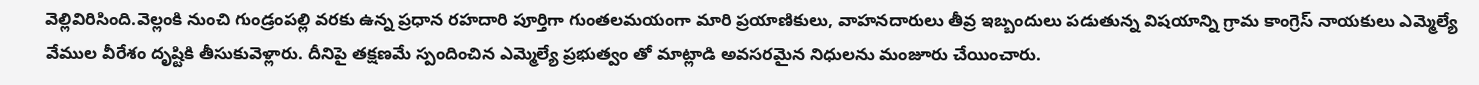వెల్లివిరిసింది.వెల్లంకి నుంచి గుండ్రంపల్లి వరకు ఉన్న ప్రధాన రహదారి పూర్తిగా గుంతలమయంగా మారి ప్రయాణికులు, వాహనదారులు తీవ్ర ఇబ్బందులు పడుతున్న విషయాన్ని గ్రామ కాంగ్రెస్ నాయకులు ఎమ్మెల్యే వేముల వీరేశం దృష్టికి తీసుకువెళ్లారు. దీనిపై తక్షణమే స్పందించిన ఎమ్మెల్యే ప్రభుత్వం తో మాట్లాడి అవసరమైన నిధులను మంజూరు చేయించారు.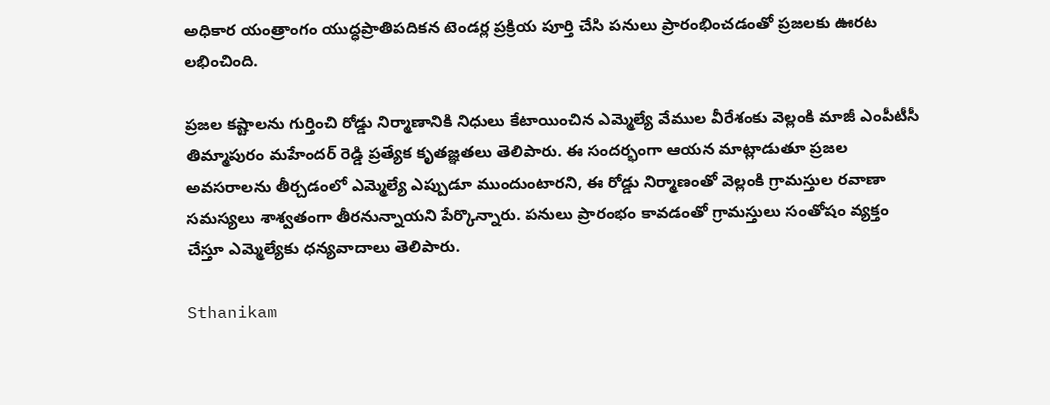అధికార యంత్రాంగం యుద్ధప్రాతిపదికన టెండర్ల ప్రక్రియ పూర్తి చేసి పనులు ప్రారంభించడంతో ప్రజలకు ఊరట లభించింది.

ప్రజల కష్టాలను గుర్తించి రోడ్డు నిర్మాణానికి నిధులు కేటాయించిన ఎమ్మెల్యే వేముల వీరేశంకు వెల్లంకి మాజీ ఎంపీటీసీ తిమ్మాపురం మహేందర్ రెడ్డి ప్రత్యేక కృతజ్ఞతలు తెలిపారు. ఈ సందర్భంగా ఆయన మాట్లాడుతూ ప్రజల అవసరాలను తీర్చడంలో ఎమ్మెల్యే ఎప్పుడూ ముందుంటారని, ఈ రోడ్డు నిర్మాణంతో వెల్లంకి గ్రామస్తుల రవాణా సమస్యలు శాశ్వతంగా తీరనున్నాయని పేర్కొన్నారు. పనులు ప్రారంభం కావడంతో గ్రామస్తులు సంతోషం వ్యక్తం చేస్తూ ఎమ్మెల్యేకు ధన్యవాదాలు తెలిపారు.

Sthanikam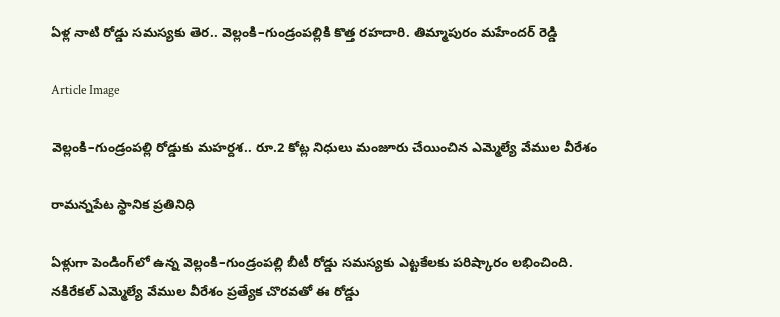ఏళ్ల నాటి రోడ్డు సమస్యకు తెర.. వెల్లంకి–గుండ్రంపల్లికి కొత్త రహదారి. తిమ్మాపురం మహేందర్ రెడ్డి

Article Image

వెల్లంకి–గుండ్రంపల్లి రోడ్డుకు మహర్దశ.. రూ.2 కోట్ల నిధులు మంజూరు చేయించిన ఎమ్మెల్యే వేముల వీరేశం

రామన్నపేట స్థానిక ప్రతినిధి

ఏళ్లుగా పెండింగ్‌లో ఉన్న వెల్లంకి–గుండ్రంపల్లి బీటీ రోడ్డు సమస్యకు ఎట్టకేలకు పరిష్కారం లభించింది. నకిరేకల్ ఎమ్మెల్యే వేముల వీరేశం ప్రత్యేక చొరవతో ఈ రోడ్డు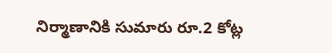నిర్మాణానికి సుమారు రూ.2 కోట్ల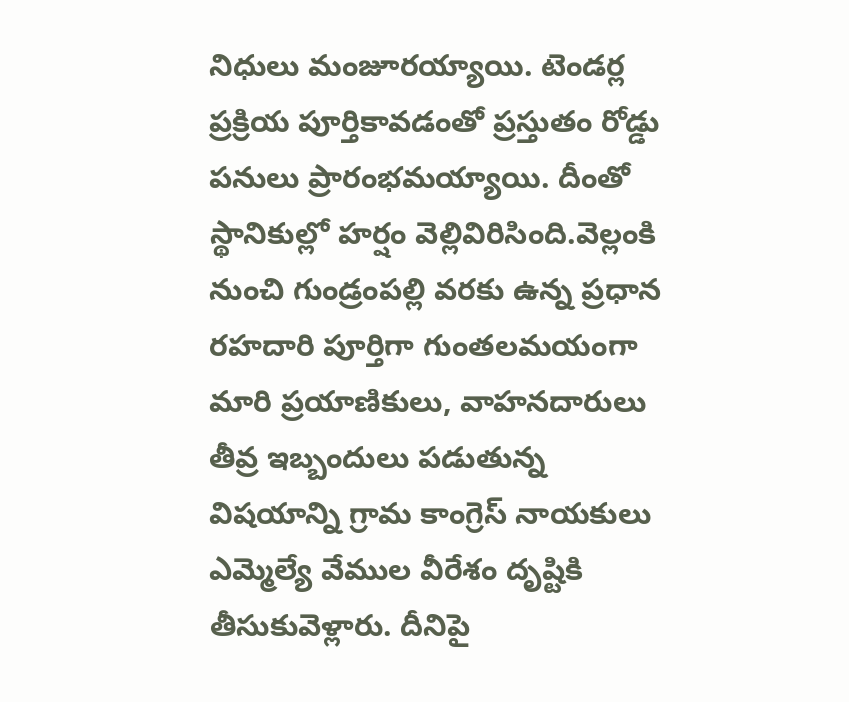నిధులు మంజూరయ్యాయి. టెండర్ల ప్రక్రియ పూర్తికావడంతో ప్రస్తుతం రోడ్డు పనులు ప్రారంభమయ్యాయి. దీంతో స్థానికుల్లో హర్షం వెల్లివిరిసింది.వెల్లంకి నుంచి గుండ్రంపల్లి వరకు ఉన్న ప్రధాన రహదారి పూర్తిగా గుంతలమయంగా మారి ప్రయాణికులు, వాహనదారులు తీవ్ర ఇబ్బందులు పడుతున్న విషయాన్ని గ్రామ కాంగ్రెస్ నాయకులు ఎమ్మెల్యే వేముల వీరేశం దృష్టికి తీసుకువెళ్లారు. దీనిపై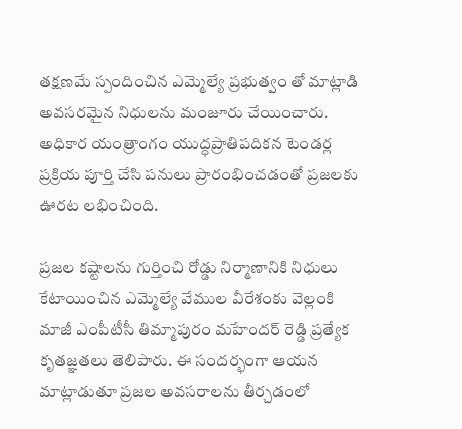తక్షణమే స్పందించిన ఎమ్మెల్యే ప్రభుత్వం తో మాట్లాడి అవసరమైన నిధులను మంజూరు చేయించారు. అధికార యంత్రాంగం యుద్ధప్రాతిపదికన టెండర్ల ప్రక్రియ పూర్తి చేసి పనులు ప్రారంభించడంతో ప్రజలకు ఊరట లభించింది.

ప్రజల కష్టాలను గుర్తించి రోడ్డు నిర్మాణానికి నిధులు కేటాయించిన ఎమ్మెల్యే వేముల వీరేశంకు వెల్లంకి మాజీ ఎంపీటీసీ తిమ్మాపురం మహేందర్ రెడ్డి ప్రత్యేక కృతజ్ఞతలు తెలిపారు. ఈ సందర్భంగా ఆయన మాట్లాడుతూ ప్రజల అవసరాలను తీర్చడంలో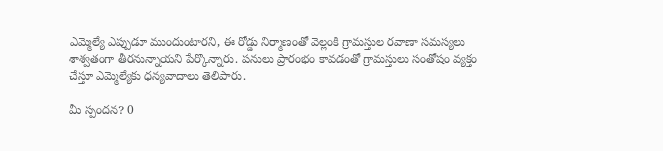ఎమ్మెల్యే ఎప్పుడూ ముందుంటారని, ఈ రోడ్డు నిర్మాణంతో వెల్లంకి గ్రామస్తుల రవాణా సమస్యలు శాశ్వతంగా తీరనున్నాయని పేర్కొన్నారు. పనులు ప్రారంభం కావడంతో గ్రామస్తులు సంతోషం వ్యక్తం చేస్తూ ఎమ్మెల్యేకు ధన్యవాదాలు తెలిపారు.

మీ స్పందన? 0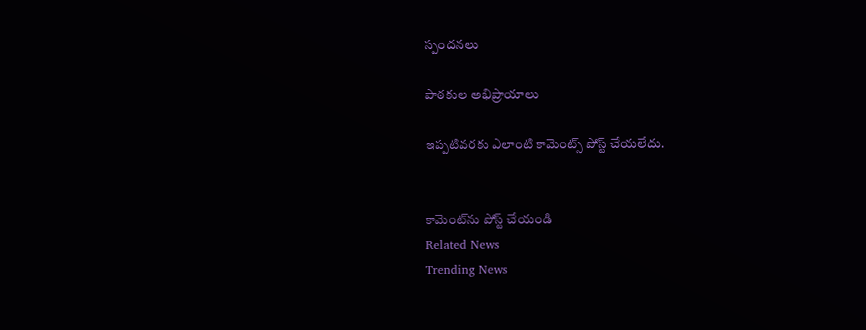స్పందనలు

పాఠకుల అభిప్రాయాలు

ఇప్పటివరకు ఎలాంటి కామెంట్స్ పోస్ట్ చేయలేదు.


కామెంట్‌ను పోస్ట్ చేయండి
Related News
Trending News